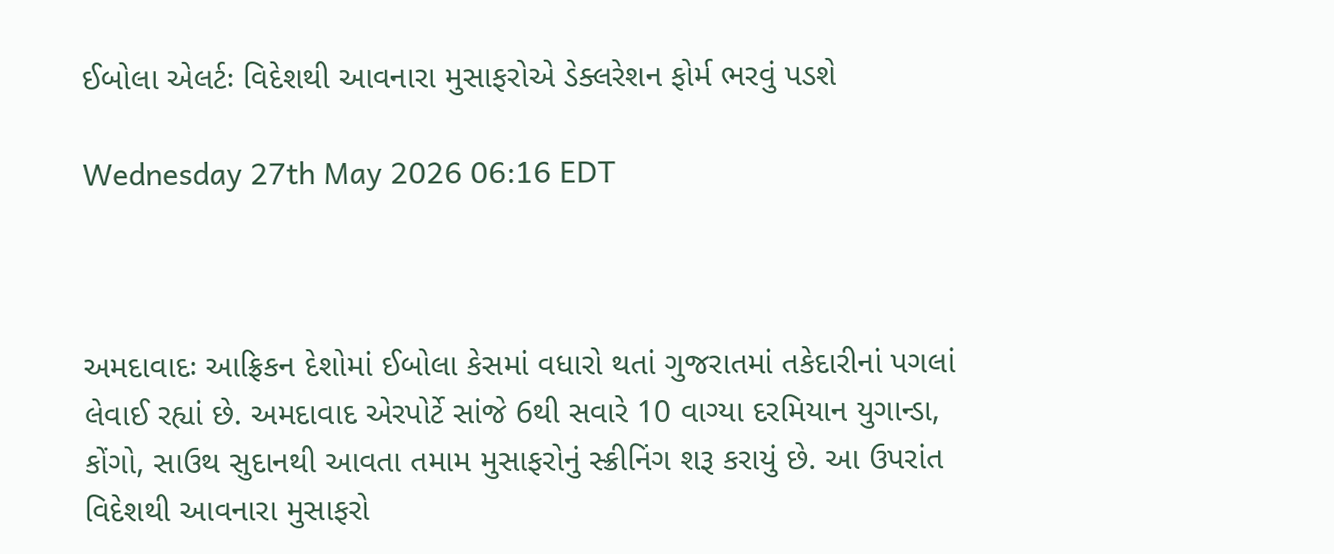ઈબોલા એલર્ટઃ વિદેશથી આવનારા મુસાફરોએ ડેક્લરેશન ફોર્મ ભરવું પડશે

Wednesday 27th May 2026 06:16 EDT



અમદાવાદઃ આફ્રિકન દેશોમાં ઈબોલા કેસમાં વધારો થતાં ગુજરાતમાં તકેદારીનાં પગલાં લેવાઈ રહ્યાં છે. અમદાવાદ એરપોર્ટે સાંજે 6થી સવારે 10 વાગ્યા દરમિયાન યુગાન્ડા, કોંગો, સાઉથ સુદાનથી આવતા તમામ મુસાફરોનું સ્ક્રીનિંગ શરૂ કરાયું છે. આ ઉપરાંત વિદેશથી આવનારા મુસાફરો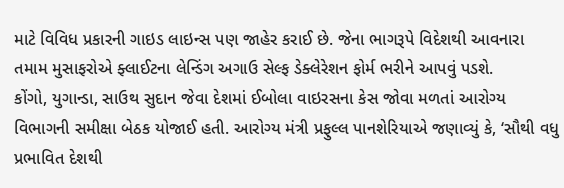માટે વિવિધ પ્રકારની ગાઇડ લાઇન્સ પણ જાહેર કરાઈ છે. જેના ભાગરૂપે વિદેશથી આવનારા તમામ મુસાફરોએ ફ્લાઈટના લેન્ડિંગ અગાઉ સેલ્ફ ડેક્લેરેશન ફોર્મ ભરીને આપવું પડશે.
કોંગો, યુગાન્ડા, સાઉથ સુદાન જેવા દેશમાં ઈબોલા વાઇરસના કેસ જોવા મળતાં આરોગ્ય વિભાગની સમીક્ષા બેઠક યોજાઈ હતી. આરોગ્ય મંત્રી પ્રફુલ્લ પાનશેરિયાએ જણાવ્યું કે, ‘સૌથી વધુ પ્રભાવિત દેશથી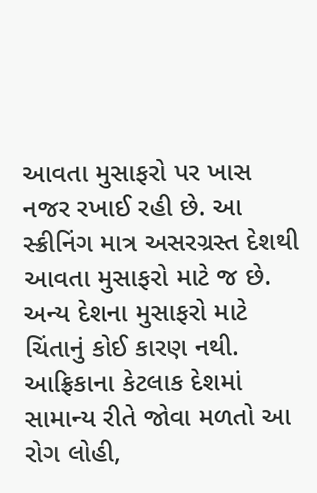આવતા મુસાફરો પર ખાસ નજર રખાઈ રહી છે. આ સ્ક્રીનિંગ માત્ર અસરગ્રસ્ત દેશથી આવતા મુસાફરો માટે જ છે. અન્ય દેશના મુસાફરો માટે ચિંતાનું કોઈ કારણ નથી.
આફ્રિકાના કેટલાક દેશમાં સામાન્ય રીતે જોવા મળતો આ રોગ લોહી,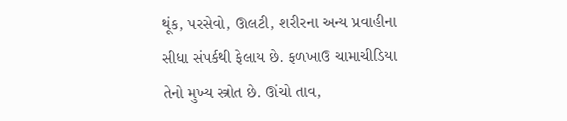થૂંક, પરસેવો, ઊલટી, શરીરના અન્ય પ્રવાહીના સીધા સંપર્કથી ફેલાય છે. ફળખાઉ ચામાચીડિયા તેનો મુખ્ય સ્ત્રોત છે. ઊંચો તાવ,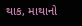થાક, માથાનો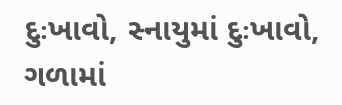દુઃખાવો, સ્નાયુમાં દુઃખાવો, ગળામાં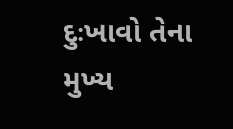દુઃખાવો તેના મુખ્ય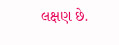લક્ષણ છે.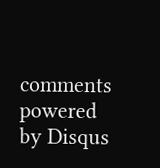comments powered by Disqus